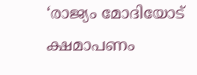‘രാജ്യം മോദിയോട് ക്ഷമാപണം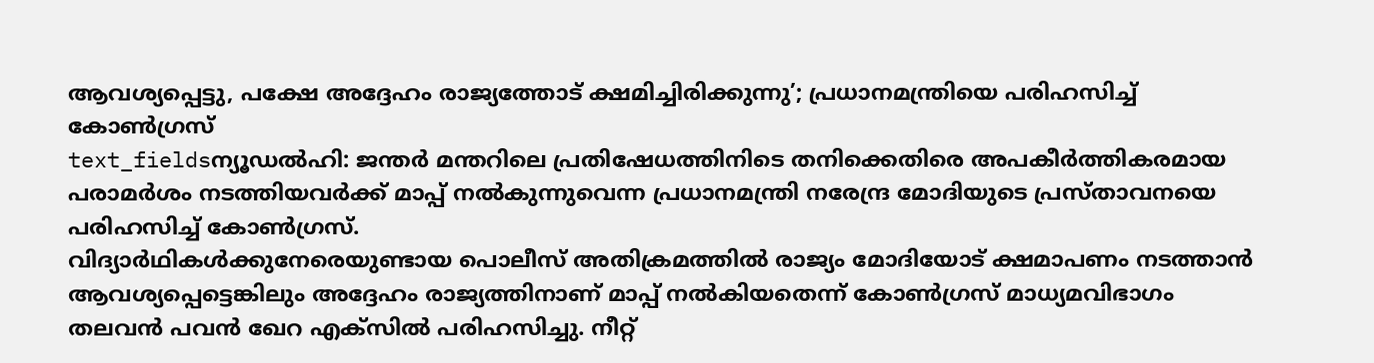ആവശ്യപ്പെട്ടു, പക്ഷേ അദ്ദേഹം രാജ്യത്തോട് ക്ഷമിച്ചിരിക്കുന്നു’; പ്രധാനമന്ത്രിയെ പരിഹസിച്ച് കോൺഗ്രസ്
text_fieldsന്യൂഡൽഹി: ജന്തർ മന്തറിലെ പ്രതിഷേധത്തിനിടെ തനിക്കെതിരെ അപകീർത്തികരമായ പരാമർശം നടത്തിയവർക്ക് മാപ്പ് നൽകുന്നുവെന്ന പ്രധാനമന്ത്രി നരേന്ദ്ര മോദിയുടെ പ്രസ്താവനയെ പരിഹസിച്ച് കോൺഗ്രസ്.
വിദ്യാർഥികൾക്കുനേരെയുണ്ടായ പൊലീസ് അതിക്രമത്തിൽ രാജ്യം മോദിയോട് ക്ഷമാപണം നടത്താൻ ആവശ്യപ്പെട്ടെങ്കിലും അദ്ദേഹം രാജ്യത്തിനാണ് മാപ്പ് നൽകിയതെന്ന് കോൺഗ്രസ് മാധ്യമവിഭാഗം തലവൻ പവൻ ഖേറ എക്സിൽ പരിഹസിച്ചു. നീറ്റ്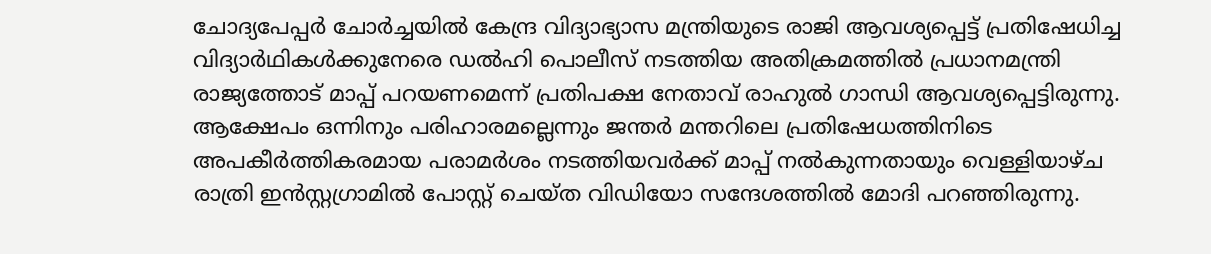ചോദ്യപേപ്പർ ചോർച്ചയിൽ കേന്ദ്ര വിദ്യാഭ്യാസ മന്ത്രിയുടെ രാജി ആവശ്യപ്പെട്ട് പ്രതിഷേധിച്ച വിദ്യാർഥികൾക്കുനേരെ ഡൽഹി പൊലീസ് നടത്തിയ അതിക്രമത്തിൽ പ്രധാനമന്ത്രി രാജ്യത്തോട് മാപ്പ് പറയണമെന്ന് പ്രതിപക്ഷ നേതാവ് രാഹുൽ ഗാന്ധി ആവശ്യപ്പെട്ടിരുന്നു.
ആക്ഷേപം ഒന്നിനും പരിഹാരമല്ലെന്നും ജന്തർ മന്തറിലെ പ്രതിഷേധത്തിനിടെ അപകീർത്തികരമായ പരാമർശം നടത്തിയവർക്ക് മാപ്പ് നൽകുന്നതായും വെള്ളിയാഴ്ച രാത്രി ഇൻസ്റ്റഗ്രാമിൽ പോസ്റ്റ് ചെയ്ത വിഡിയോ സന്ദേശത്തിൽ മോദി പറഞ്ഞിരുന്നു.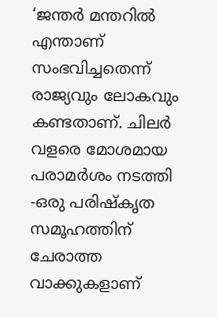‘ജന്തർ മന്തറിൽ എന്താണ് സംഭവിച്ചതെന്ന് രാജ്യവും ലോകവും കണ്ടതാണ്. ചിലർ വളരെ മോശമായ പരാമർശം നടത്തി -ഒരു പരിഷ്കൃത സമൂഹത്തിന് ചേരാത്ത വാക്കുകളാണ്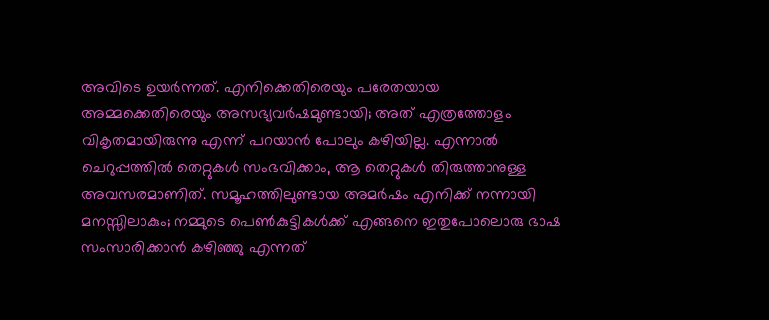അവിടെ ഉയർന്നത്. എനിക്കെതിരെയും പരേതയായ അമ്മക്കെതിരെയും അസഭ്യവർഷമുണ്ടായി; അത് എത്രത്തോളം വികൃതമായിരുന്നു എന്ന് പറയാൻ പോലും കഴിയില്ല. എന്നാൽ ചെറുപ്പത്തിൽ തെറ്റുകൾ സംഭവിക്കാം, ആ തെറ്റുകൾ തിരുത്താനുള്ള അവസരമാണിത്. സമൂഹത്തിലുണ്ടായ അമർഷം എനിക്ക് നന്നായി മനസ്സിലാകും; നമ്മുടെ പെൺകുട്ടികൾക്ക് എങ്ങനെ ഇതുപോലൊരു ഭാഷ സംസാരിക്കാൻ കഴിഞ്ഞു എന്നത്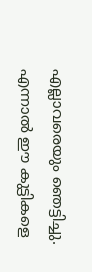എല്ലാവരെയും ഞെട്ടിച്ചു.
എന്നാൽ ഈ കുട്ടികളെ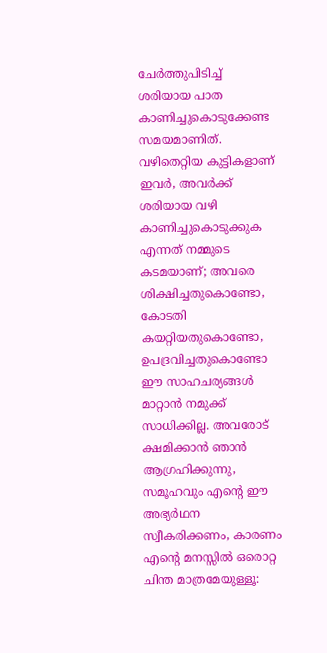ചേർത്തുപിടിച്ച് ശരിയായ പാത കാണിച്ചുകൊടുക്കേണ്ട സമയമാണിത്. വഴിതെറ്റിയ കുട്ടികളാണ് ഇവർ, അവർക്ക് ശരിയായ വഴി കാണിച്ചുകൊടുക്കുക എന്നത് നമ്മുടെ കടമയാണ്; അവരെ ശിക്ഷിച്ചതുകൊണ്ടോ, കോടതി കയറ്റിയതുകൊണ്ടോ, ഉപദ്രവിച്ചതുകൊണ്ടോ ഈ സാഹചര്യങ്ങൾ മാറ്റാൻ നമുക്ക് സാധിക്കില്ല. അവരോട് ക്ഷമിക്കാൻ ഞാൻ ആഗ്രഹിക്കുന്നു, സമൂഹവും എന്റെ ഈ അഭ്യർഥന സ്വീകരിക്കണം, കാരണം എന്റെ മനസ്സിൽ ഒരൊറ്റ ചിന്ത മാത്രമേയുള്ളൂ: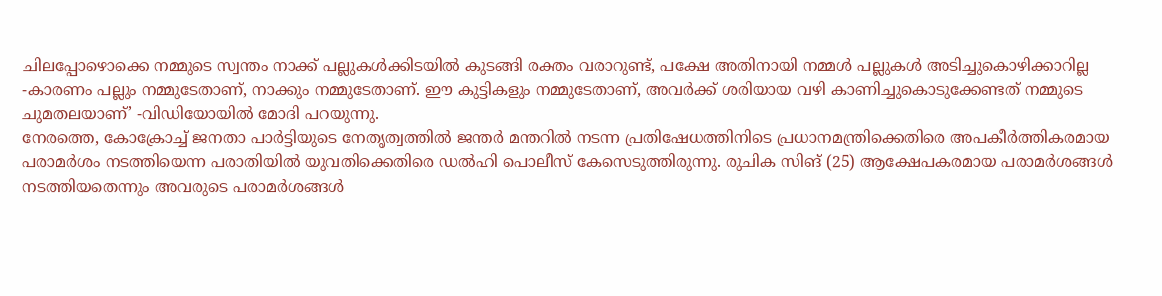ചിലപ്പോഴൊക്കെ നമ്മുടെ സ്വന്തം നാക്ക് പല്ലുകൾക്കിടയിൽ കുടങ്ങി രക്തം വരാറുണ്ട്, പക്ഷേ അതിനായി നമ്മൾ പല്ലുകൾ അടിച്ചുകൊഴിക്കാറില്ല -കാരണം പല്ലും നമ്മുടേതാണ്, നാക്കും നമ്മുടേതാണ്. ഈ കുട്ടികളും നമ്മുടേതാണ്, അവർക്ക് ശരിയായ വഴി കാണിച്ചുകൊടുക്കേണ്ടത് നമ്മുടെ ചുമതലയാണ്’ -വിഡിയോയിൽ മോദി പറയുന്നു.
നേരത്തെ, കോക്രോച്ച് ജനതാ പാർട്ടിയുടെ നേതൃത്വത്തിൽ ജന്തർ മന്തറിൽ നടന്ന പ്രതിഷേധത്തിനിടെ പ്രധാനമന്ത്രിക്കെതിരെ അപകീർത്തികരമായ പരാമർശം നടത്തിയെന്ന പരാതിയിൽ യുവതിക്കെതിരെ ഡൽഹി പൊലീസ് കേസെടുത്തിരുന്നു. രുചിക സിങ് (25) ആക്ഷേപകരമായ പരാമർശങ്ങൾ നടത്തിയതെന്നും അവരുടെ പരാമർശങ്ങൾ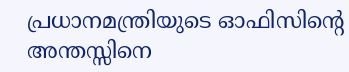പ്രധാനമന്ത്രിയുടെ ഓഫിസിന്റെ അന്തസ്സിനെ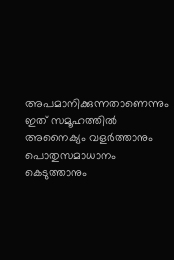അപമാനിക്കുന്നതാണെന്നും ഇത് സമൂഹത്തിൽ അനൈക്യം വളർത്താനും പൊതുസമാധാനം കെടുത്താനും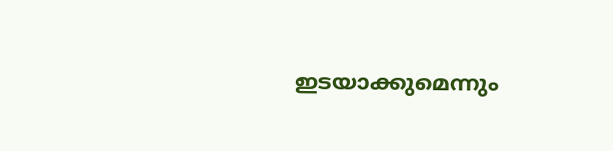ഇടയാക്കുമെന്നും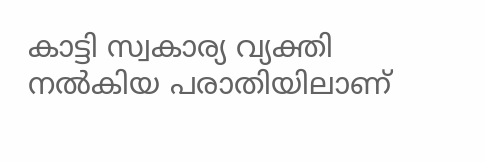കാട്ടി സ്വകാര്യ വ്യക്തി നൽകിയ പരാതിയിലാണ്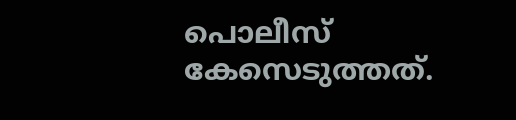പൊലീസ് കേസെടുത്തത്.